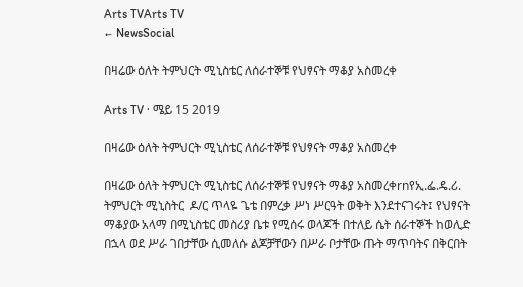Arts TVArts TV
← NewsSocial

በዛሬው ዕለት ትምህርት ሚኒስቴር ለሰራተኞቹ የህፃናት ማቆያ አስመረቀ

Arts TV · ሜይ 15 2019

በዛሬው ዕለት ትምህርት ሚኒስቴር ለሰራተኞቹ የህፃናት ማቆያ አስመረቀ

በዛሬው ዕለት ትምህርት ሚኒስቴር ለሰራተኞቹ የህፃናት ማቆያ አስመረቀrnየኢ.ፌ.ዴ.ሪ. ትምህርት ሚኒስትር  ዶ/ር ጥላዬ ጌቴ በምረቃ ሥነ ሥርዓት ወቅት እንደተናገሩት፤ የህፃናት ማቆያው አላማ በሚኒስቴር መስሪያ ቤቱ የሚሰሩ ወላጆች በተለይ ሴት ሰራተኞች ከወሊድ በኋላ ወደ ሥራ ገበታቸው ሲመለሱ ልጆቻቸውን በሥራ ቦታቸው ጡት ማጥባትና በቅርበት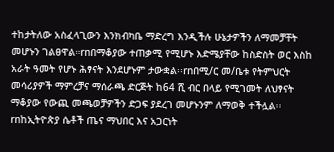ተከታትለው አስፈላጊውን እንክብካቤ ማድረግ እንዲችሉ ሁኔታዎችን ለማመቻቸት መሆኑን ገልፀዋል።rnበማቆያው ተጠቃሚ የሚሆኑ እድሜያቸው ከስድስት ወር እስከ አራት ዓመት የሆኑ ሕፃናት እንደሆኑም ታውቋል፡፡rnበሚ/ር መ/ቤቱ የትምህርት መሳሪያዎች ማምረቻና ማሰራጫ ድርጅት ከ64 ሺ ብር በላይ የሚገመት ለህፃናት ማቆያው የውጪ መጫወቻዎችን ድጋፍ ያደረገ መሆኑንም ለማወቅ ተችሏል፡፡rnከኢትዮጵያ ሴቶች ጤና ማህበር እና አጋርነት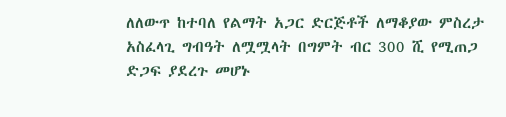ለለውጥ ከተባለ የልማት አጋር ድርጅቶች ለማቆያው ምስረታ አስፈላጊ ግብዓት ለሟሟላት በግምት ብር 300 ሺ የሚጠጋ ድጋፍ ያደረጉ መሆኑ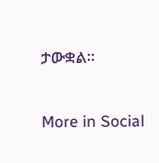ታውቋል፡፡

More in Social